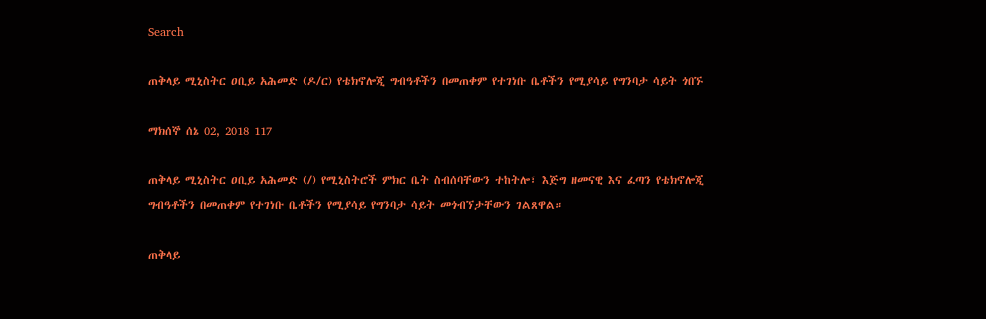Search

ጠቅላይ ሚኒስትር ዐቢይ አሕመድ (ዶ/ር) የቴክኖሎጂ ግብዓቶችን በመጠቀም የተገነቡ ቤቶችን የሚያሳይ የግንባታ ሳይት ጎበኙ

ማክሰኞ ሰኔ 02, 2018 117

ጠቅላይ ሚኒስትር ዐቢይ አሕመድ (/) የሚኒስትሮች ምክር ቤት ስብሰባቸውን ተከትሎ፣ እጅግ ዘመናዊ እና ፈጣን የቴክኖሎጂ ግብዓቶችን በመጠቀም የተገነቡ ቤቶችን የሚያሳይ የግንባታ ሳይት መጎብኘታቸውን ገልጸዋል።

ጠቅላይ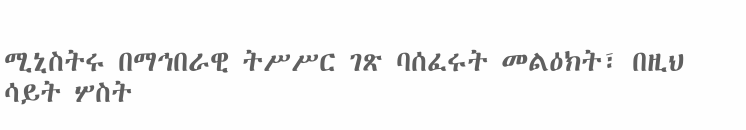ሚኒስትሩ በማኅበራዊ ትሥሥር ገጽ ባሰፈሩት መልዕክት፣ በዚህ ሳይት ሦስት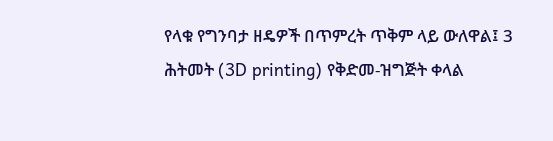የላቁ የግንባታ ዘዴዎች በጥምረት ጥቅም ላይ ውለዋል፤ 3 ሕትመት (3D printing) የቅድመ-ዝግጅት ቀላል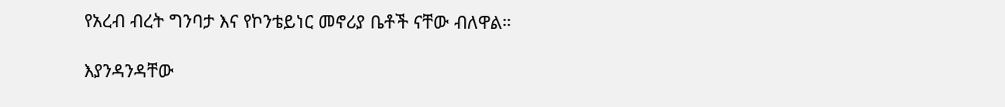የአረብ ብረት ግንባታ እና የኮንቴይነር መኖሪያ ቤቶች ናቸው ብለዋል።

እያንዳንዳቸው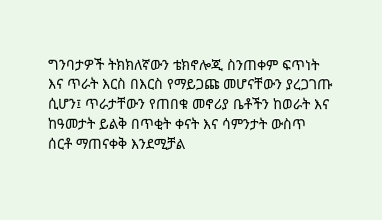ግንባታዎች ትክክለኛውን ቴክኖሎጂ ስንጠቀም ፍጥነት እና ጥራት እርስ በእርስ የማይጋጩ መሆናቸውን ያረጋገጡ ሲሆን፤ ጥራታቸውን የጠበቁ መኖሪያ ቤቶችን ከወራት እና ከዓመታት ይልቅ በጥቂት ቀናት እና ሳምንታት ውስጥ ሰርቶ ማጠናቀቅ እንደሚቻል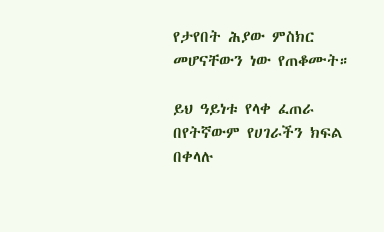የታየበት ሕያው ምስክር መሆናቸውን ነው የጠቆሙት።

ይህ ዓይነቱ የላቀ ፈጠራ በየትኛውም የሀገራችን ክፍል በቀላሉ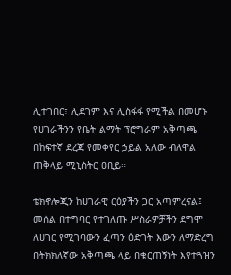ሊተገበር፣ ሊደገም እና ሊስፋፋ የሚችል በመሆኑ የሀገራችንን የቤት ልማት ፕሮግራም አቅጣጫ በከፍተኛ ደረጃ የመቀየር ኃይል አለው ብለዋል ጠቅላይ ሚኒስትር ዐቢይ።

ቴክኖሎጂን ከሀገራዊ ርዕያችን ጋር አጣምረናል፤ መሰል በተግባር የተገለጡ ሥስራዎቻችን ደግሞ ለሀገር የሚገባውን ፈጣን ዕድገት እውን ለማድረግ በትክክለኛው አቅጣጫ ላይ በቁርጠኝነት እየተጓዝን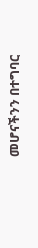መሆናችንን በተግባር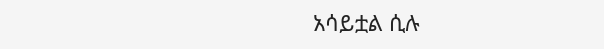አሳይቷል ሲሉ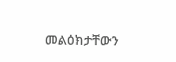መልዕክታቸውን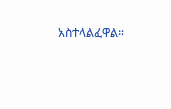አስተላልፈዋል።